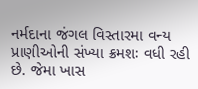નર્મદાના જંગલ વિસ્તારમા વન્ય પ્રાણીઓની સંખ્યા ક્રમશઃ વધી રહી છે. જેમા ખાસ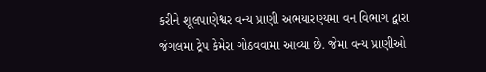કરીને શૂલપાણેશ્વર વન્ય પ્રાણી અભયારણ્યમા વન વિભાગ દ્વારા જંગલમા ટ્રેપ કેમેરા ગોઠવવામા આવ્યા છે. જેમા વન્ય પ્રાણીઓ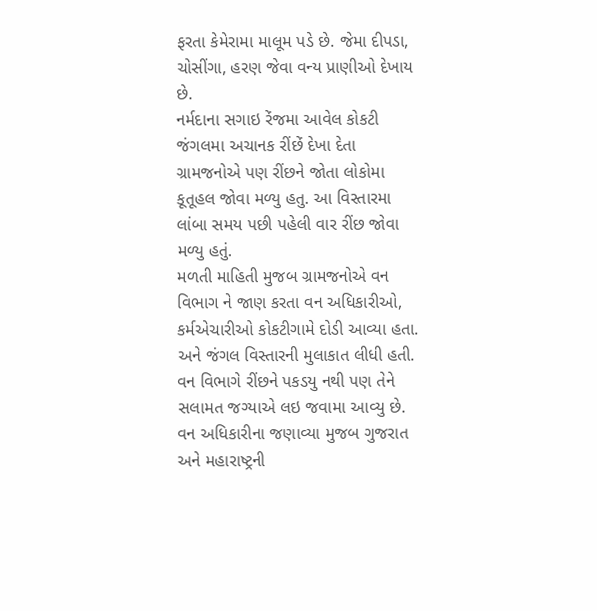ફરતા કેમેરામા માલૂમ પડે છે. જેમા દીપડા, ચોસીંગા, હરણ જેવા વન્ય પ્રાણીઓ દેખાય છે.
નર્મદાના સગાઇ રેંજમા આવેલ કોકટી જંગલમા અચાનક રીંછેં દેખા દેતા ગ્રામજનોએ પણ રીંછને જોતા લોકોમા કૂતૂહલ જોવા મળ્યુ હતુ. આ વિસ્તારમા લાંબા સમય પછી પહેલી વાર રીંછ જોવા મળ્યુ હતું.
મળતી માહિતી મુજબ ગ્રામજનોએ વન વિભાગ ને જાણ કરતા વન અધિકારીઓ, કર્મએચારીઓ કોકટીગામે દોડી આવ્યા હતા. અને જંગલ વિસ્તારની મુલાકાત લીધી હતી. વન વિભાગે રીંછને પકડયુ નથી પણ તેને સલામત જગ્યાએ લઇ જવામા આવ્યુ છે. વન અધિકારીના જણાવ્યા મુજબ ગુજરાત અને મહારાષ્ટ્રની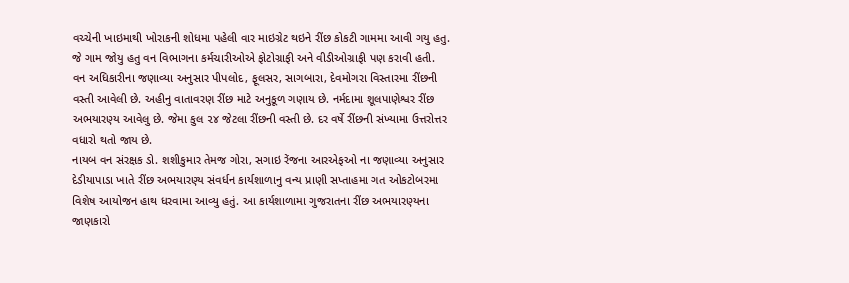વચ્ચેની ખાઇમાથી ખોરાકની શોધમા પહેલી વાર માઇગ્રેટ થઇને રીંછ કોકટી ગામમા આવી ગયુ હતુ. જે ગામ જોયુ હતુ વન વિભાગના કર્મચારીઓએ ફોટોગ્રાફી અને વીડીઓગ્રાફી પણ કરાવી હતી.
વન અધિકારીના જણાવ્યા અનુસાર પીપલોદ, ફૂલસર, સાગબારા, દેવમોગરા વિસ્તારમા રીંછની વસ્તી આવેલી છે. અહીનુ વાતાવરણ રીંછ માટે અનુકૂળ ગણાય છે. નર્મદામા શૂલપાણેશ્વર રીંછ અભયારણ્ય આવેલુ છે. જેમા કુલ ૨૪ જેટલા રીંછની વસ્તી છે. દર વર્ષે રીંછની સંખ્યામા ઉત્તરોત્તર વધારો થતો જાય છે.
નાયબ વન સંરક્ષક ડો. શશીકુમાર તેમજ ગોરા, સગાઇ રેંજના આરએફઓ ના જણાવ્યા અનુસાર દેડીયાપાડા ખાતે રીંછ અભયારણ્ય સંવર્ધન કાર્યશાળાનુ વન્ય પ્રાણી સપ્તાહમા ગત ઓકટોબરમા વિશેષ આયોજન હાથ ધરવામા આવ્યુ હતું. આ કાર્યશાળામા ગુજરાતના રીંછ અભયારણ્યના જાણકારો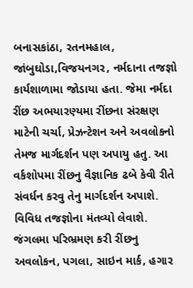બનાસકાંઠા, રતનમહાલ, જાંબુઘોડા,વિજયનગર, નર્મદાના તજજ્ઞો કાર્યશાળામા જોડાયા હતા. જેમા નર્મદા રીંછ અભયારણ્યમા રીંછના સંરક્ષણ માટેની ચર્ચા, પ્રેઝન્ટેશન અને અવલોકનો તેમજ માર્ગદર્શન પણ અપાયુ હતુ. આ વર્કશોપમા રીંછનુ વૈજ્ઞાનિક ઢબે કેવી રીતે સંવર્ધન કરવુ તેનુ માર્ગદર્શન અપાશે. વિવિધ તજજ્ઞોના મંતવ્યો લેવાશે. જંગલમા પરિભ્રમણ કરી રીંછનુ અવલોકન, પગલા, સાઇન માર્ક, હગાર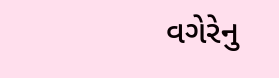વગેરેનુ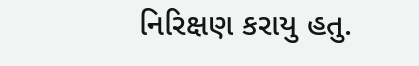નિરિક્ષણ કરાયુ હતુ.